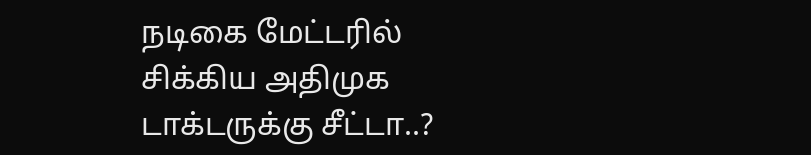நடிகை மேட்டரில் சிக்கிய அதிமுக டாக்டருக்கு சீட்டா..?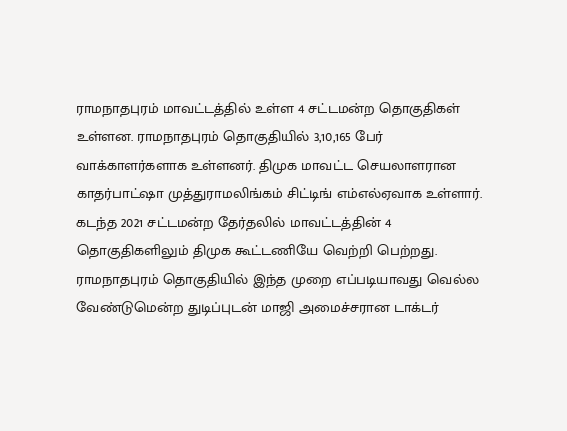ராமநாதபுரம் மாவட்டத்தில் உள்ள 4 சட்டமன்ற தொகுதிகள் உள்ளன. ராமநாதபுரம் தொகுதியில் 3,10,165 பேர் வாக்காளர்களாக உள்ளனர். திமுக மாவட்ட செயலாளரான காதர்பாட்ஷா முத்துராமலிங்கம் சிட்டிங் எம்எல்ஏவாக உள்ளார். கடந்த 2021 சட்டமன்ற தேர்தலில் மாவட்டத்தின் 4 தொகுதிகளிலும் திமுக கூட்டணியே வெற்றி பெற்றது. ராமநாதபுரம் தொகுதியில் இந்த முறை எப்படியாவது வெல்ல வேண்டுமென்ற துடிப்புடன் மாஜி அமைச்சரான டாக்டர்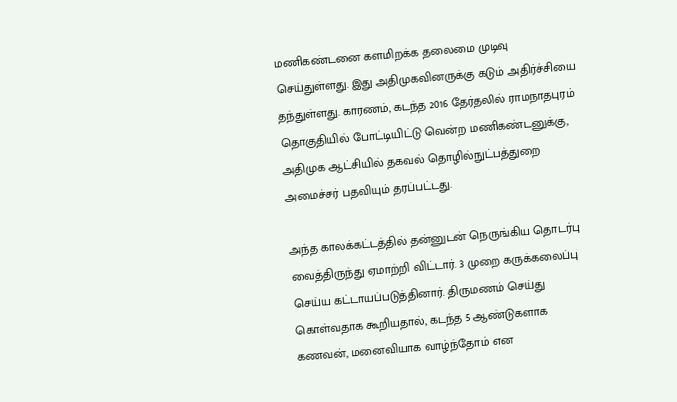மணிகண்டனை களமிறக்க தலைமை முடிவு செய்துள்ளது. இது அதிமுகவினருக்கு கடும் அதிர்ச்சியை தந்துள்ளது. காரணம், கடந்த 2016 தேர்தலில் ராமநாதபுரம் தொகுதியில் போட்டியிட்டு வென்ற மணிகண்டனுக்கு, அதிமுக ஆட்சியில் தகவல் தொழில்நுட்பத்துறை அமைச்சர் பதவியும் தரப்பட்டது.

அந்த காலக்கட்டத்தில் தன்னுடன் நெருங்கிய தொடர்பு வைத்திருந்து ஏமாற்றி விட்டார். 3 முறை கருக்கலைப்பு செய்ய கட்டாயப்படுத்தினார். திருமணம் செய்து கொள்வதாக கூறியதால், கடந்த 5 ஆண்டுகளாக கணவன், மனைவியாக வாழ்ந்தோம் என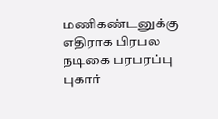மணிகண்டனுக்கு எதிராக பிரபல நடிகை பரபரப்பு புகார்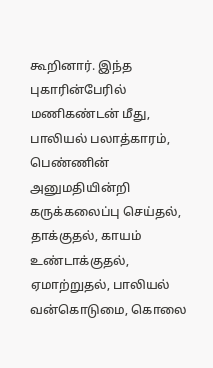கூறினார். இந்த புகாரின்பேரில் மணிகண்டன் மீது, பாலியல் பலாத்காரம், பெண்ணின் அனுமதியின்றி கருக்கலைப்பு செய்தல், தாக்குதல், காயம் உண்டாக்குதல், ஏமாற்றுதல், பாலியல் வன்கொடுமை, கொலை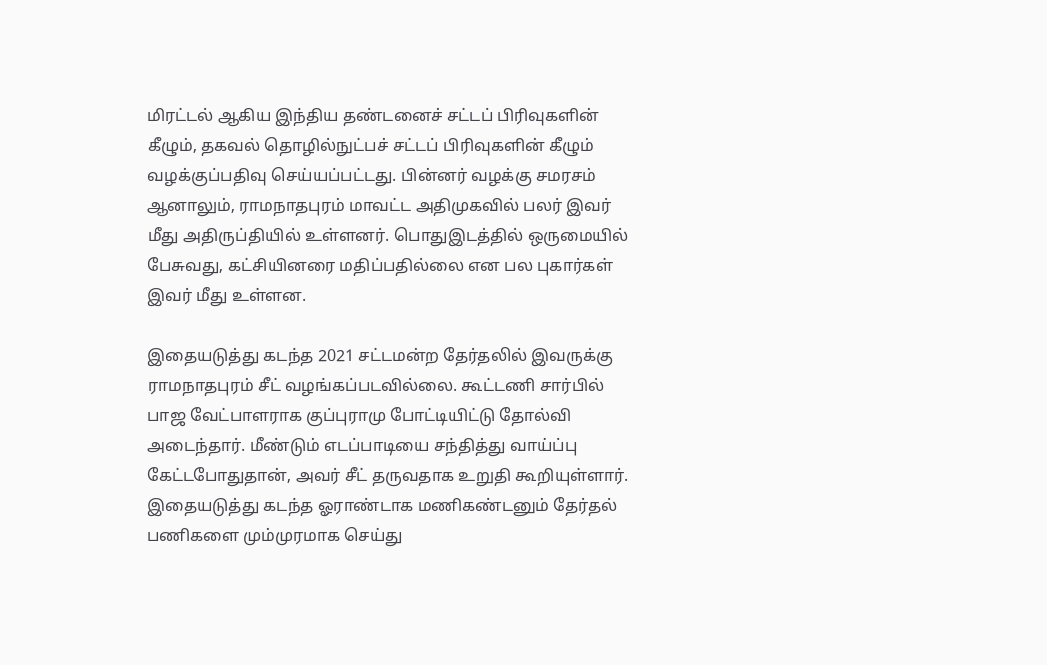மிரட்டல் ஆகிய இந்திய தண்டனைச் சட்டப் பிரிவுகளின் கீழும், தகவல் தொழில்நுட்பச் சட்டப் பிரிவுகளின் கீழும் வழக்குப்பதிவு செய்யப்பட்டது. பின்னர் வழக்கு சமரசம் ஆனாலும், ராமநாதபுரம் மாவட்ட அதிமுகவில் பலர் இவர் மீது அதிருப்தியில் உள்ளனர். பொதுஇடத்தில் ஒருமையில் பேசுவது, கட்சியினரை மதிப்பதில்லை என பல புகார்கள் இவர் மீது உள்ளன.

இதையடுத்து கடந்த 2021 சட்டமன்ற தேர்தலில் இவருக்கு ராமநாதபுரம் சீட் வழங்கப்படவில்லை. கூட்டணி சார்பில் பாஜ வேட்பாளராக குப்புராமு போட்டியிட்டு தோல்வி அடைந்தார். மீண்டும் எடப்பாடியை சந்தித்து வாய்ப்பு கேட்டபோதுதான், அவர் சீட் தருவதாக உறுதி கூறியுள்ளார். இதையடுத்து கடந்த ஓராண்டாக மணிகண்டனும் தேர்தல் பணிகளை மும்முரமாக செய்து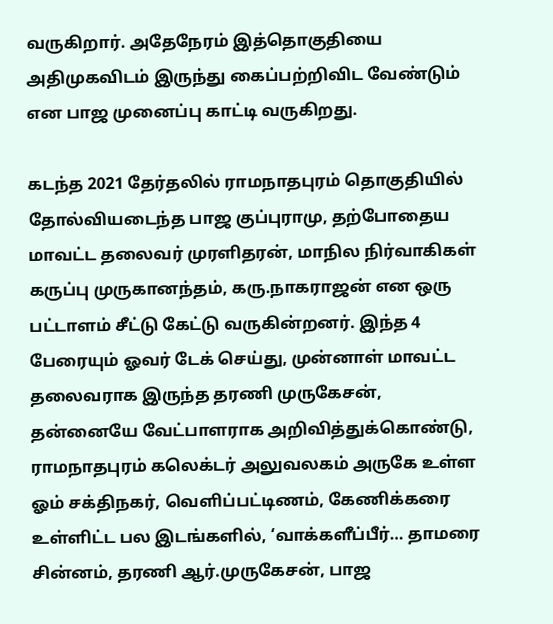வருகிறார். அதேநேரம் இத்தொகுதியை அதிமுகவிடம் இருந்து கைப்பற்றிவிட வேண்டும் என பாஜ முனைப்பு காட்டி வருகிறது.

கடந்த 2021 தேர்தலில் ராமநாதபுரம் தொகுதியில் தோல்வியடைந்த பாஜ குப்புராமு, தற்போதைய மாவட்ட தலைவர் முரளிதரன், மாநில நிர்வாகிகள் கருப்பு முருகானந்தம், கரு.நாகராஜன் என ஒரு பட்டாளம் சீட்டு கேட்டு வருகின்றனர். இந்த 4 பேரையும் ஓவர் டேக் செய்து, முன்னாள் மாவட்ட தலைவராக இருந்த தரணி முருகேசன், தன்னையே வேட்பாளராக அறிவித்துக்கொண்டு, ராமநாதபுரம் கலெக்டர் அலுவலகம் அருகே உள்ள ஓம் சக்திநகர், வெளிப்பட்டிணம், கேணிக்கரை உள்ளிட்ட பல இடங்களில், ‘வாக்களீப்பீர்… தாமரை சின்னம், தரணி ஆர்.முருகேசன், பாஜ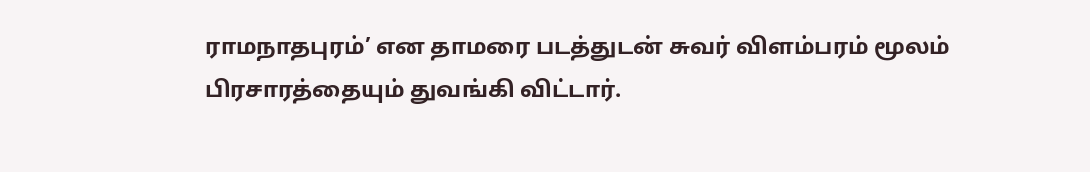ராமநாதபுரம்’ என தாமரை படத்துடன் சுவர் விளம்பரம் மூலம் பிரசாரத்தையும் துவங்கி விட்டார்.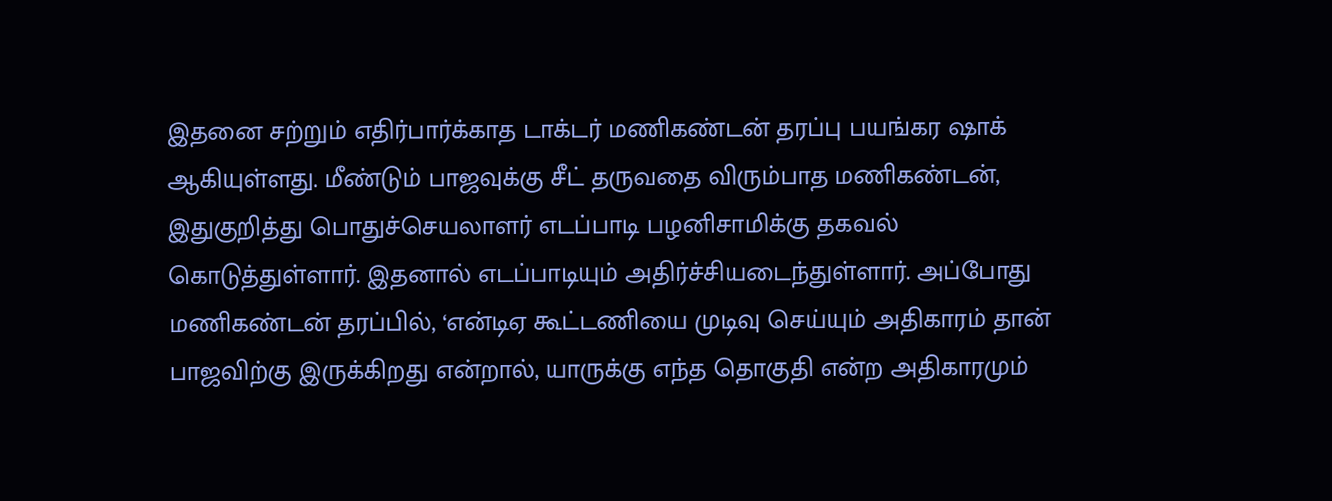இதனை சற்றும் எதிர்பார்க்காத டாக்டர் மணிகண்டன் தரப்பு பயங்கர ஷாக் ஆகியுள்ளது. மீண்டும் பாஜவுக்கு சீட் தருவதை விரும்பாத மணிகண்டன், இதுகுறித்து பொதுச்செயலாளர் எடப்பாடி பழனிசாமிக்கு தகவல் கொடுத்துள்ளார். இதனால் எடப்பாடியும் அதிர்ச்சியடைந்துள்ளார். அப்போது மணிகண்டன் தரப்பில், ‘என்டிஏ கூட்டணியை முடிவு செய்யும் அதிகாரம் தான் பாஜவிற்கு இருக்கிறது என்றால், யாருக்கு எந்த தொகுதி என்ற அதிகாரமும்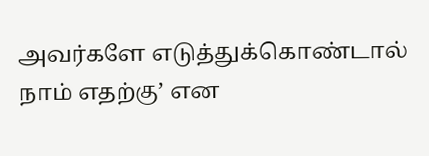அவர்களே எடுத்துக்கொண்டால் நாம் எதற்கு’ என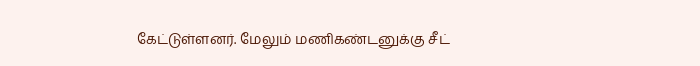கேட்டுள்ளனர். மேலும் மணிகண்டனுக்கு சீட்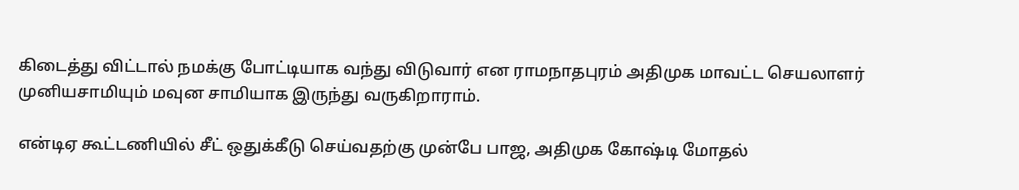கிடைத்து விட்டால் நமக்கு போட்டியாக வந்து விடுவார் என ராமநாதபுரம் அதிமுக மாவட்ட செயலாளர் முனியசாமியும் மவுன சாமியாக இருந்து வருகிறாராம்.

என்டிஏ கூட்டணியில் சீட் ஒதுக்கீடு செய்வதற்கு முன்பே பாஜ, அதிமுக கோஷ்டி மோதல்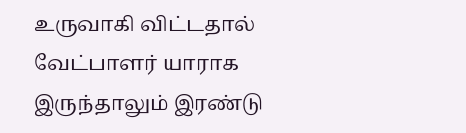உருவாகி விட்டதால் வேட்பாளர் யாராக இருந்தாலும் இரண்டு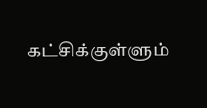கட்சிக்குள்ளும்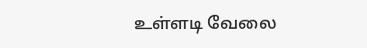உள்ளடி வேலை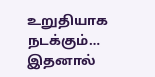உறுதியாக நடக்கும்… இதனால்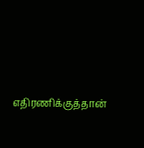எதிரணிக்குத்தான்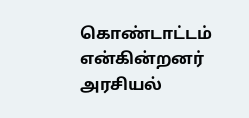கொண்டாட்டம் என்கின்றனர் அரசியல்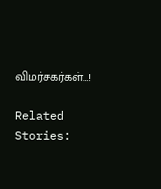விமர்சகர்கள்…!

Related Stories: